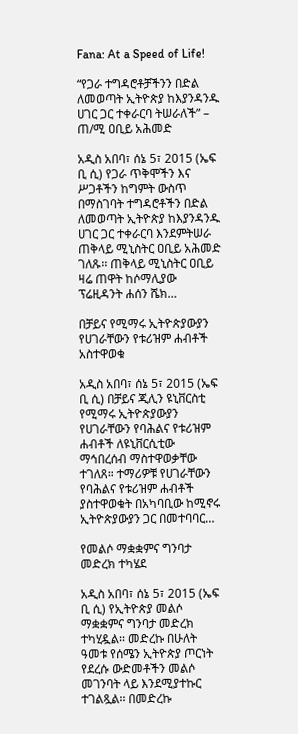Fana: At a Speed of Life!

“የጋራ ተግዳሮቶቻችንን በድል ለመወጣት ኢትዮጵያ ከእያንዳንዱ ሀገር ጋር ተቀራርባ ትሠራለች” – ጠ/ሚ ዐቢይ አሕመድ

አዲስ አበባ፣ ሰኔ 5፣ 2015 (ኤፍ ቢ ሲ) የጋራ ጥቅሞችን እና ሥጋቶችን ከግምት ውስጥ በማስገባት ተግዳሮቶችን በድል ለመወጣት ኢትዮጵያ ከእያንዳንዱ ሀገር ጋር ተቀራርባ እንደምትሠራ ጠቅላይ ሚኒስትር ዐቢይ አሕመድ ገለጹ፡፡ ጠቅላይ ሚኒስትር ዐቢይ ዛሬ ጠዋት ከሶማሊያው ፕሬዚዳንት ሐሰን ሼክ…

በቻይና የሚማሩ ኢትዮጵያውያን የሀገራቸውን የቱሪዝም ሐብቶች አስተዋወቁ

አዲስ አበባ፣ ሰኔ 5፣ 2015 (ኤፍ ቢ ሲ) በቻይና ጂሊን ዩኒቨርስቲ የሚማሩ ኢትዮጵያውያን የሀገራቸውን የባሕልና የቱሪዝም ሐብቶች ለዩኒቨርሲቲው ማኅበረሰብ ማስተዋወቃቸው ተገለጸ። ተማሪዎቹ የሀገራቸውን የባሕልና የቱሪዝም ሐብቶች ያስተዋወቁት በአካባቢው ከሚኖሩ ኢትዮጵያውያን ጋር በመተባባር…

የመልሶ ማቋቋምና ግንባታ መድረክ ተካሄደ

አዲስ አበባ፣ ሰኔ 5፣ 2015 (ኤፍ ቢ ሲ) የኢትዮጵያ መልሶ ማቋቋምና ግንባታ መድረክ ተካሂዷል፡፡ መድረኩ በሁለት ዓመቱ የሰሜን ኢትዮጵያ ጦርነት የደረሱ ውድመቶችን መልሶ መገንባት ላይ እንደሚያተኩር ተገልጿል፡፡ በመድረኩ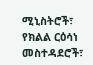ሚኒስትሮች፣ የክልል ርዕሳነ መስተዳደሮች፣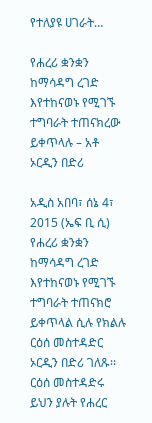የተለያዩ ሀገራት…

የሐረሪ ቋንቋን ከማሳዳግ ረገድ እየተከናወኑ የሚገኙ ተግባራት ተጠናክረው ይቀጥላሉ – አቶ ኦርዲን በድሪ

አዲስ አበባ፣ ሰኔ 4፣ 2015 (ኤፍ ቢ ሲ) የሐረሪ ቋንቋን ከማሳዳግ ረገድ እየተከናወኑ የሚገኙ ተግባራት ተጠናክሮ ይቀጥላል ሲሉ የክልሉ ርዕሰ መስተዳድር ኦርዲን በድሪ ገለጹ፡፡ ርዕሰ መስተዳድሩ ይህን ያሉት የሐረር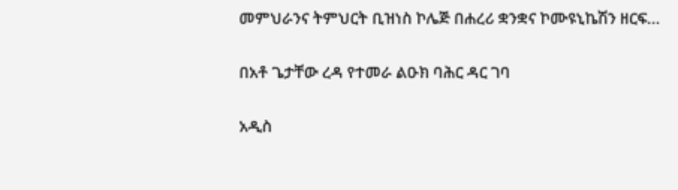መምህራንና ትምህርት ቢዝነስ ኮሌጅ በሐረሪ ቋንቋና ኮሙዩኒኬሽን ዘርፍ…

በአቶ ጌታቸው ረዳ የተመራ ልዑክ ባሕር ዳር ገባ

አዲስ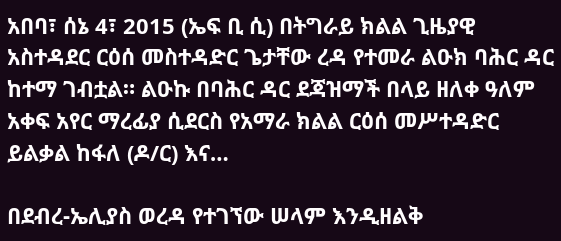አበባ፣ ሰኔ 4፣ 2015 (ኤፍ ቢ ሲ) በትግራይ ክልል ጊዜያዊ አስተዳደር ርዕሰ መስተዳድር ጌታቸው ረዳ የተመራ ልዑክ ባሕር ዳር ከተማ ገብቷል። ልዑኩ በባሕር ዳር ደጃዝማች በላይ ዘለቀ ዓለም አቀፍ አየር ማረፊያ ሲደርስ የአማራ ክልል ርዕሰ መሥተዳድር ይልቃል ከፋለ (ዶ/ር) እና…

በደብረ-ኤሊያስ ወረዳ የተገኘው ሠላም እንዲዘልቅ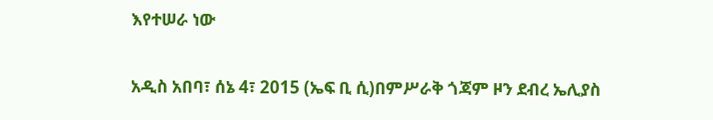እየተሠራ ነው

አዲስ አበባ፣ ሰኔ 4፣ 2015 (ኤፍ ቢ ሲ)በምሥራቅ ጎጃም ዞን ደብረ ኤሊያስ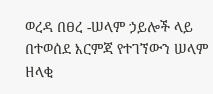ወረዳ በፀረ -ሠላም ኃይሎች ላይ በተወሰደ እርምጃ የተገኘውን ሠላም ዘላቂ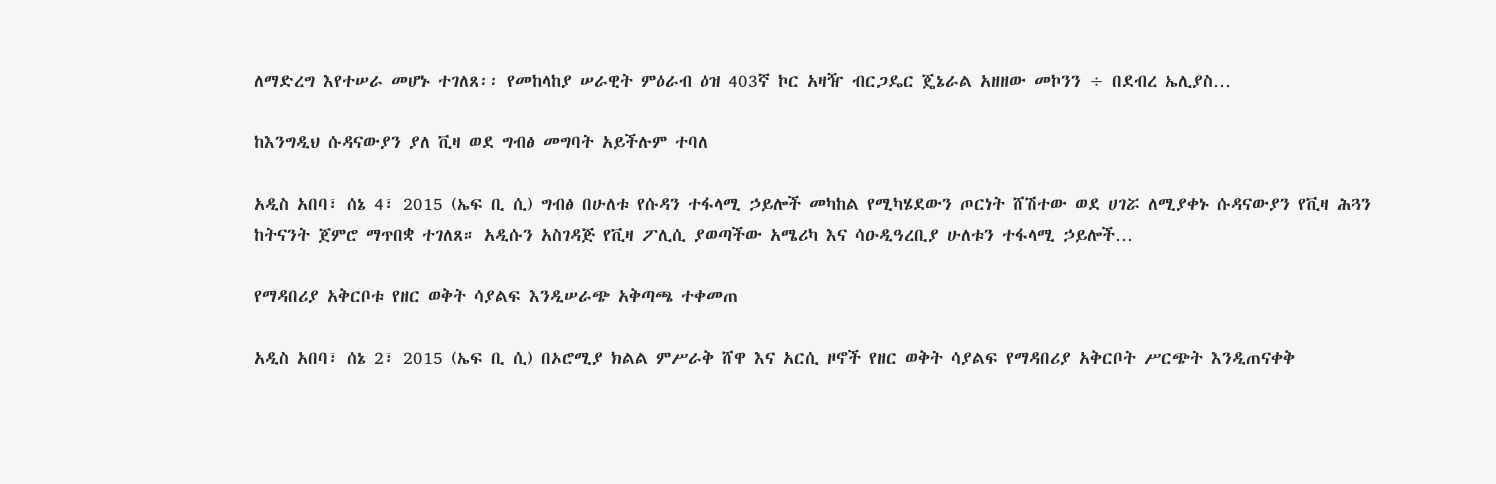ለማድረግ እየተሠራ መሆኑ ተገለጸ፡፡ የመከላከያ ሠራዊት ምዕራብ ዕዝ 403ኛ ኮር አዛዥ ብርጋዴር ጄኔራል አዘዘው መኮንን ÷ በደብረ ኤሊያስ…

ከእንግዲህ ሱዳናውያን ያለ ቪዛ ወደ ግብፅ መግባት አይችሉም ተባለ

አዲስ አበባ፣ ሰኔ 4፣ 2015 (ኤፍ ቢ ሲ) ግብፅ በሁለቱ የሱዳን ተፋላሚ ኃይሎች መካከል የሚካሄደውን ጦርነት ሸሽተው ወደ ሀገሯ ለሚያቀኑ ሱዳናውያን የቪዛ ሕጓን ከትናንት ጀምሮ ማጥበቋ ተገለጸ። አዲሱን አስገዳጅ የቪዛ ፖሊሲ ያወጣችው አሜሪካ እና ሳዑዲዓረቢያ ሁለቱን ተፋላሚ ኃይሎች…

የማዳበሪያ አቅርቦቱ የዘር ወቅት ሳያልፍ እንዲሠራጭ አቅጣጫ ተቀመጠ

አዲስ አበባ፣ ሰኔ 2፣ 2015 (ኤፍ ቢ ሲ) በኦሮሚያ ክልል ምሥራቅ ሸዋ እና አርሲ ዞኖች የዘር ወቅት ሳያልፍ የማዳበሪያ አቅርቦት ሥርጭት እንዲጠናቀቅ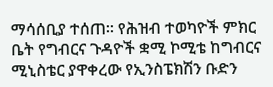ማሳሰቢያ ተሰጠ፡፡ የሕዝብ ተወካዮች ምክር ቤት የግብርና ጉዳዮች ቋሚ ኮሚቴ ከግብርና ሚኒስቴር ያዋቀረው የኢንስፔክሽን ቡድን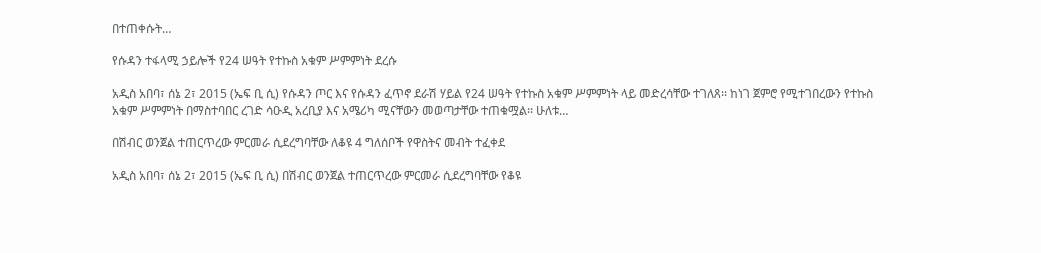በተጠቀሱት…

የሱዳን ተፋላሚ ኃይሎች የ24 ሠዓት የተኩስ አቁም ሥምምነት ደረሱ

አዲስ አበባ፣ ሰኔ 2፣ 2015 (ኤፍ ቢ ሲ) የሱዳን ጦር እና የሱዳን ፈጥኖ ደራሽ ሃይል የ24 ሠዓት የተኩስ አቁም ሥምምነት ላይ መድረሳቸው ተገለጸ፡፡ ከነገ ጀምሮ የሚተገበረውን የተኩስ አቁም ሥምምነት በማስተባበር ረገድ ሳዑዲ አረቢያ እና አሜሪካ ሚናቸውን መወጣታቸው ተጠቁሟል፡፡ ሁለቱ…

በሽብር ወንጀል ተጠርጥረው ምርመራ ሲደረግባቸው ለቆዩ 4 ግለሰቦች የዋስትና መብት ተፈቀደ

አዲስ አበባ፣ ሰኔ 2፣ 2015 (ኤፍ ቢ ሲ) በሽብር ወንጀል ተጠርጥረው ምርመራ ሲደረግባቸው የቆዩ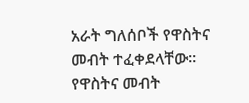አራት ግለሰቦች የዋስትና መብት ተፈቀደላቸው። የዋስትና መብት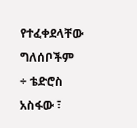የተፈቀደላቸው ግለሰቦችም ÷ ቴድሮስ አስፋው ፣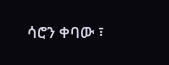ሳሮን ቀባው ፣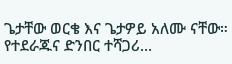ጌታቸው ወርቄ እና ጌታዎይ አለሙ ናቸው። የተደራጁና ድንበር ተሻጋሪ…